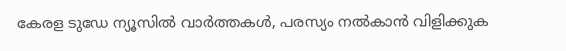കേരള ടുഡേ ന്യൂസിൽ വാർത്തകൾ, പരസ്യം നൽകാൻ വിളിക്കുക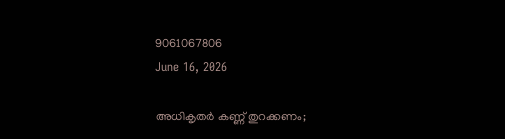9061067806
June 16, 2026

അധികൃതർ കണ്ണ് തുറക്കണം;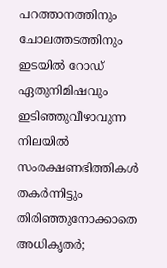പറത്താനത്തിനും ചോലത്തടത്തിനും ഇടയിൽ റോഡ് ഏതുനിമിഷവും ഇടിഞ്ഞുവീഴാവുന്ന നിലയിൽ സംരക്ഷണഭിത്തികൾ തകർന്നിട്ടും തിരിഞ്ഞുനോക്കാതെ അധികൃതർ;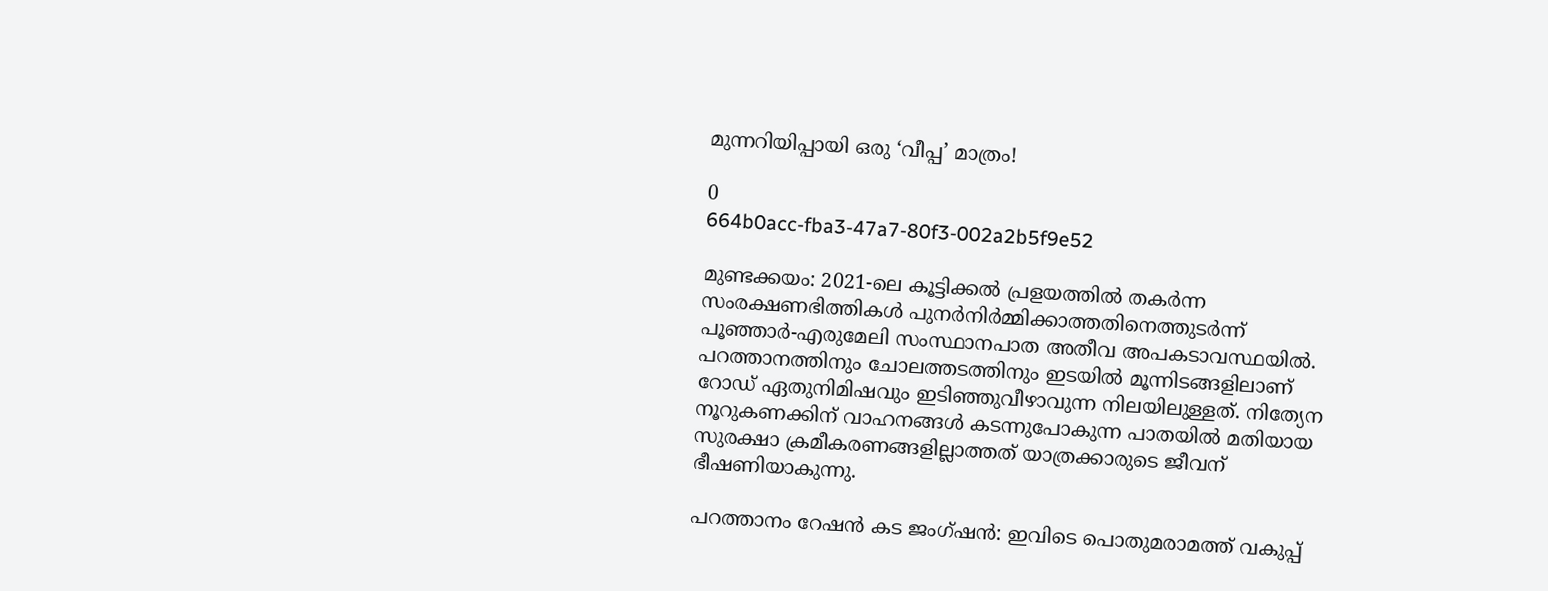മുന്നറിയിപ്പായി ഒരു ‘വീപ്പ’ മാത്രം!

0
664b0acc-fba3-47a7-80f3-002a2b5f9e52

മുണ്ടക്കയം: 2021-ലെ കൂട്ടിക്കൽ പ്രളയത്തിൽ തകർന്ന സംരക്ഷണഭിത്തികൾ പുനർനിർമ്മിക്കാത്തതിനെത്തുടർന്ന് പൂഞ്ഞാർ-എരുമേലി സംസ്ഥാനപാത അതീവ അപകടാവസ്ഥയിൽ. പറത്താനത്തിനും ചോലത്തടത്തിനും ഇടയിൽ മൂന്നിടങ്ങളിലാണ് റോഡ് ഏതുനിമിഷവും ഇടിഞ്ഞുവീഴാവുന്ന നിലയിലുള്ളത്. നിത്യേന നൂറുകണക്കിന് വാഹനങ്ങൾ കടന്നുപോകുന്ന പാതയിൽ മതിയായ സുരക്ഷാ ക്രമീകരണങ്ങളില്ലാത്തത് യാത്രക്കാരുടെ ജീവന് ഭീഷണിയാകുന്നു.

പറത്താനം റേഷൻ കട ജംഗ്ഷൻ: ഇവിടെ പൊതുമരാമത്ത് വകുപ്പ്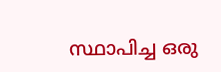സ്ഥാപിച്ച ഒരു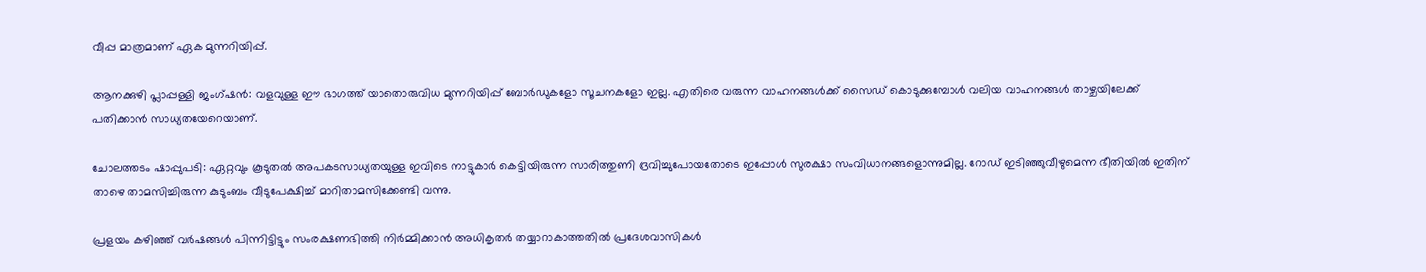വീപ്പ മാത്രമാണ് ഏക മുന്നറിയിപ്പ്.

ആനക്കുഴി പ്ലാപ്പള്ളി ജംഗ്ഷൻ: വളവുള്ള ഈ ഭാഗത്ത് യാതൊരുവിധ മുന്നറിയിപ്പ് ബോർഡുകളോ സൂചനകളോ ഇല്ല. എതിരെ വരുന്ന വാഹനങ്ങൾക്ക് സൈഡ് കൊടുക്കുമ്പോൾ വലിയ വാഹനങ്ങൾ താഴ്ചയിലേക്ക് പതിക്കാൻ സാധ്യതയേറെയാണ്.

ചോലത്തടം ഷാപ്പുപടി: ഏറ്റവും കൂടുതൽ അപകടസാധ്യതയുള്ള ഇവിടെ നാട്ടുകാർ കെട്ടിയിരുന്ന സാരിത്തുണി ദ്രവിച്ചുപോയതോടെ ഇപ്പോൾ സുരക്ഷാ സംവിധാനങ്ങളൊന്നുമില്ല. റോഡ് ഇടിഞ്ഞുവീഴുമെന്ന ഭീതിയിൽ ഇതിന് താഴെ താമസിച്ചിരുന്ന കുടുംബം വീടുപേക്ഷിച്ച് മാറിതാമസിക്കേണ്ടി വന്നു.

പ്രളയം കഴിഞ്ഞ് വർഷങ്ങൾ പിന്നിട്ടിട്ടും സംരക്ഷണഭിത്തി നിർമ്മിക്കാൻ അധികൃതർ തയ്യാറാകാത്തതിൽ പ്രദേശവാസികൾ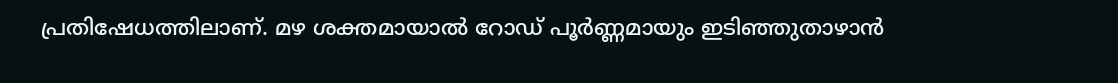പ്രതിഷേധത്തിലാണ്. മഴ ശക്തമായാൽ റോഡ് പൂർണ്ണമായും ഇടിഞ്ഞുതാഴാൻ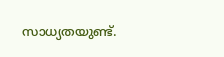സാധ്യതയുണ്ട്.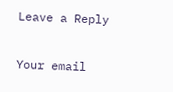Leave a Reply

Your email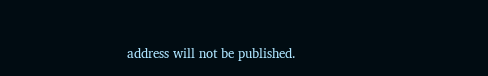address will not be published.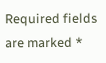Required fields are marked *